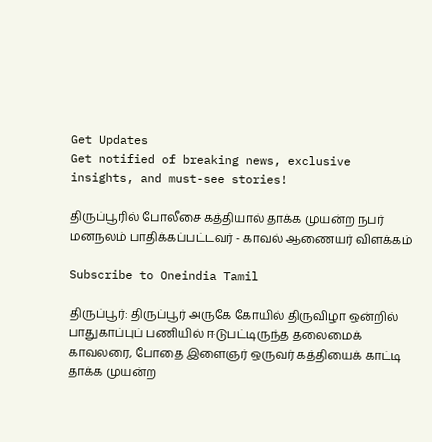Get Updates
Get notified of breaking news, exclusive insights, and must-see stories!

திருப்பூரில் போலீசை கத்தியால் தாக்க முயன்ற நபர் மனநலம் பாதிக்கப்பட்டவர் - காவல் ஆணையர் விளக்கம்

Subscribe to Oneindia Tamil

திருப்பூர்: திருப்பூர் அருகே கோயில் திருவிழா ஒன்றில் பாதுகாப்புப் பணியில் ஈடுபட்டிருந்த தலைமைக் காவலரை, போதை இளைஞர் ஒருவர் கத்தியைக் காட்டி தாக்க முயன்ற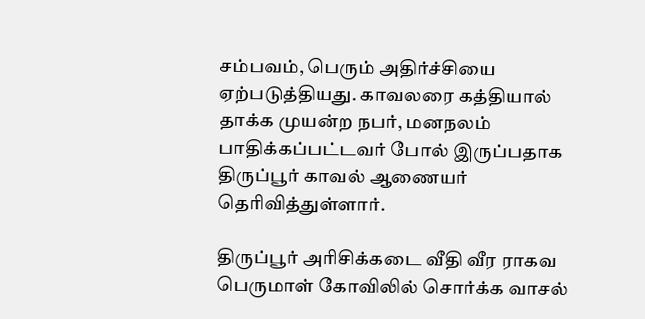சம்பவம், பெரும் அதிர்ச்சியை ஏற்படுத்தியது. காவலரை கத்தியால் தாக்க முயன்ற நபர், மனநலம் பாதிக்கப்பட்டவர் போல் இருப்பதாக திருப்பூர் காவல் ஆணையர் தெரிவித்துள்ளார்.

திருப்பூர் அரிசிக்கடை வீதி வீர ராகவ பெருமாள் கோவிலில் சொர்க்க வாசல்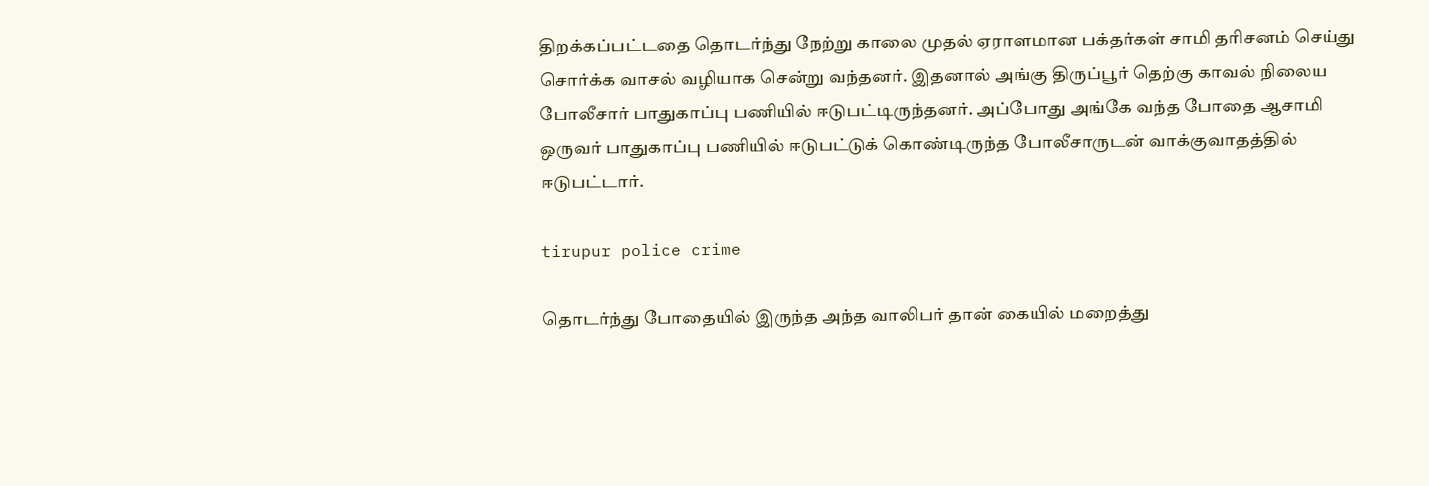திறக்கப்பட்டதை தொடர்ந்து நேற்று காலை முதல் ஏராளமான பக்தர்கள் சாமி தரிசனம் செய்து சொர்க்க வாசல் வழியாக சென்று வந்தனர். இதனால் அங்கு திருப்பூர் தெற்கு காவல் நிலைய போலீசார் பாதுகாப்பு பணியில் ஈடுபட்டிருந்தனர். அப்போது அங்கே வந்த போதை ஆசாமி ஒருவர் பாதுகாப்பு பணியில் ஈடுபட்டுக் கொண்டிருந்த போலீசாருடன் வாக்குவாதத்தில் ஈடுபட்டார்.

tirupur police crime

தொடர்ந்து போதையில் இருந்த அந்த வாலிபர் தான் கையில் மறைத்து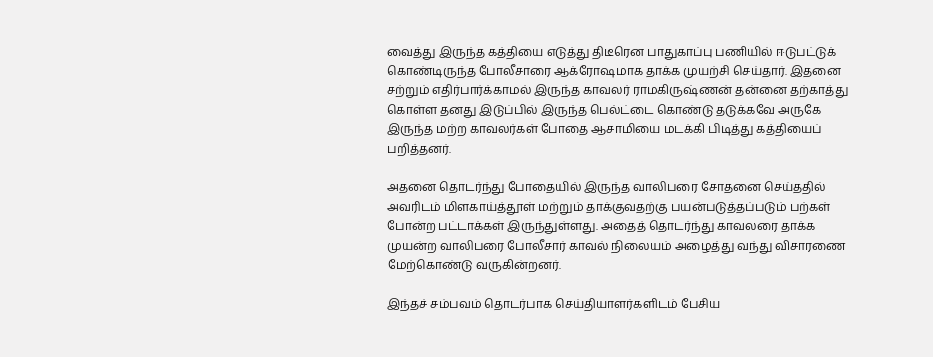வைத்து இருந்த கத்தியை எடுத்து திடீரென பாதுகாப்பு பணியில் ஈடுபட்டுக் கொண்டிருந்த போலீசாரை ஆக்ரோஷமாக தாக்க முயற்சி செய்தார். இதனை சற்றும் எதிர்பார்க்காமல் இருந்த காவலர் ராமகிருஷ்ணன் தன்னை தற்காத்து கொள்ள தனது இடுப்பில் இருந்த பெல்ட்டை கொண்டு தடுக்கவே அருகே இருந்த மற்ற காவலர்கள் போதை ஆசாமியை மடக்கி பிடித்து கத்தியைப் பறித்தனர்.

அதனை தொடர்ந்து போதையில் இருந்த வாலிபரை சோதனை செய்ததில் அவரிடம் மிளகாய்த்தூள் மற்றும் தாக்குவதற்கு பயன்படுத்தப்படும் பற்கள் போன்ற பட்டாக்கள் இருந்துள்ளது. அதைத் தொடர்ந்து காவலரை தாக்க முயன்ற வாலிபரை போலீசார் காவல் நிலையம் அழைத்து வந்து விசாரணை மேற்கொண்டு வருகின்றனர்.

இந்தச் சம்பவம் தொடர்பாக செய்தியாளர்களிடம் பேசிய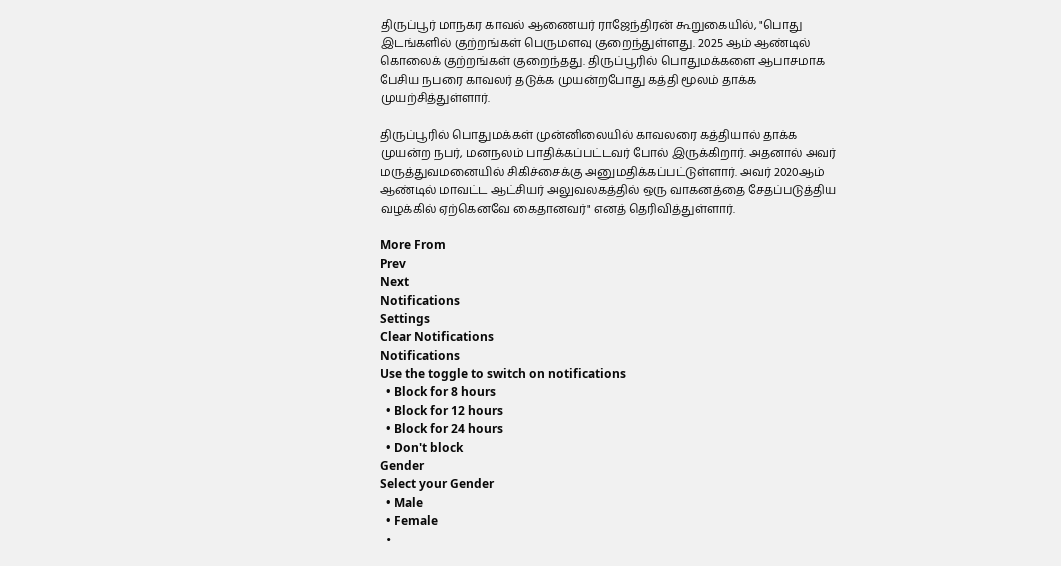திருப்பூர் மாநகர காவல் ஆணையர் ராஜேந்திரன் கூறுகையில், "பொது இடங்களில் குற்றங்கள் பெருமளவு குறைந்துள்ளது. 2025 ஆம் ஆண்டில் கொலைக் குற்றங்கள் குறைந்தது. திருப்பூரில் பொதுமக்களை ஆபாசமாக பேசிய நபரை காவலர் தடுக்க முயன்றபோது கத்தி மூலம் தாக்க முயற்சித்துள்ளார்.

திருப்பூரில் பொதுமக்கள் முன்னிலையில் காவலரை கத்தியால் தாக்க முயன்ற நபர், மனநலம் பாதிக்கப்பட்டவர் போல் இருக்கிறார். அதனால் அவர் மருத்துவமனையில் சிகிச்சைக்கு அனுமதிக்கப்பட்டுள்ளார். அவர் 2020ஆம் ஆண்டில் மாவட்ட ஆட்சியர் அலுவலகத்தில் ஒரு வாகனத்தை சேதப்படுத்திய வழக்கில் ஏற்கெனவே கைதானவர்" எனத் தெரிவித்துள்ளார்.

More From
Prev
Next
Notifications
Settings
Clear Notifications
Notifications
Use the toggle to switch on notifications
  • Block for 8 hours
  • Block for 12 hours
  • Block for 24 hours
  • Don't block
Gender
Select your Gender
  • Male
  • Female
  •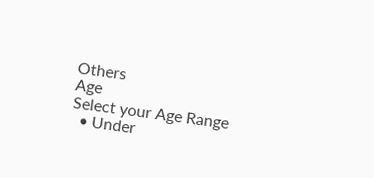Others
Age
Select your Age Range
  • Under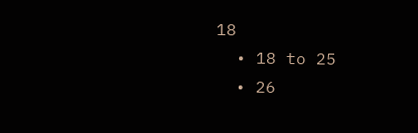18
  • 18 to 25
  • 26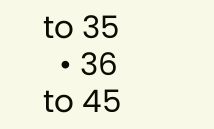to 35
  • 36 to 45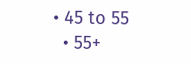• 45 to 55
  • 55+